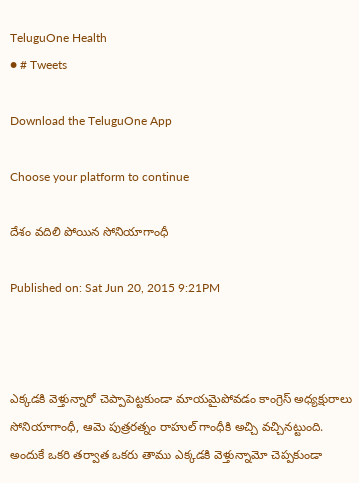TeluguOne Health
● # Tweets

Download the TeluguOne App

Choose your platform to continue

దేశం వదిలి పోయిన సోనియాగాంధీ

Published on: Sat Jun 20, 2015 9:21PM



ఎక్కడకి వెళ్తున్నారో చెప్పాపెట్టకుండా మాయమైపోవడం కాంగ్రెస్ అధ్యక్షురాలు సోనియాగాంధీ, ఆమె పుత్రరత్నం రాహుల్ గాంధీకి అచ్చి వచ్చినట్టుంది. అందుకే ఒకరి తర్వాత ఒకరు తాము ఎక్కడకి వెళ్తున్నామో చెప్పకుండా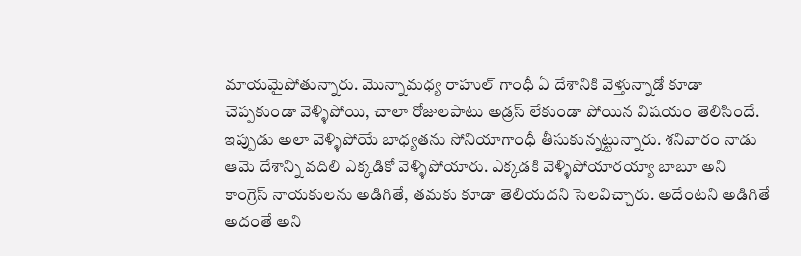మాయమైపోతున్నారు. మొన్నామధ్య రాహుల్ గాంధీ ఏ దేశానికి వెళ్తున్నాడో కూడా చెప్పకుండా వెళ్ళిపోయి, చాలా రోజులపాటు అడ్రస్ లేకుండా పోయిన విషయం తెలిసిందే. ఇప్పుడు అలా వెళ్ళిపోయే బాధ్యతను సోనియాగాంధీ తీసుకున్నట్టున్నారు. శనివారం నాడు ఆమె దేశాన్ని వదిలి ఎక్కడికో వెళ్ళిపోయారు. ఎక్కడకి వెళ్ళిపోయారయ్యా బాబూ అని కాంగ్రెస్ నాయకులను అడిగితే, తమకు కూడా తెలియదని సెలవిచ్చారు. అదేంటని అడిగితే అదంతే అని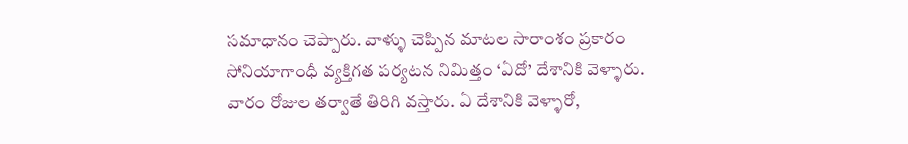సమాధానం చెప్పారు. వాళ్ళు చెప్పిన మాటల సారాంశం ప్రకారం సోనియాగాంధీ వ్యక్తిగత పర్యటన నిమిత్తం ‘ఏదో’ దేశానికి వెళ్ళారు. వారం రోజుల తర్వాతే తిరిగి వస్తారు. ఏ దేశానికి వెళ్ళారో,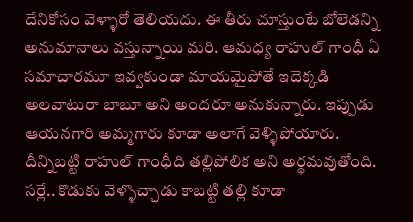దేనికోసం వెళ్ళారో తెలియదు. ఈ తీరు చూస్తుంటే బోలెడన్ని అనుమానాలు వస్తున్నాయి మరి. ఆమధ్య రాహుల్ గాంధీ ఏ సమాచారమూ ఇవ్వకుండా మాయమైపోతే ఇదెక్కడి అలవాటురా బాబూ అని అందరూ అనుకున్నారు. ఇప్పుడు ఆయనగారి అమ్మగారు కూడా అలాగే వెళ్ళిపోయారు. దీన్నిబట్టి రాహుల్ గాంధీది తల్లిపోలిక అని అర్థమవుతోంది. సర్లే.. కొడుకు వెళ్ళొచ్చాడు కాబట్టి తల్లి కూడా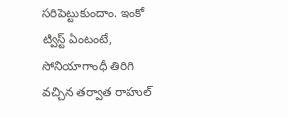సరిపెట్టుకుందాం. ఇంకో ట్విస్ట్ ఏంటంటే,  సోనియాగాంధీ తిరిగి వచ్చిన తర్వాత రాహుల్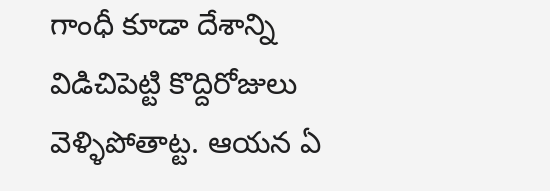గాంధీ కూడా దేశాన్ని విడిచిపెట్టి కొద్దిరోజులు వెళ్ళిపోతాట్ట. ఆయన ఏ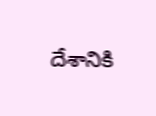దేశానికి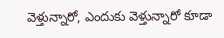వెళ్తున్నారో, ఎందుకు వెళ్తున్నారో కూడా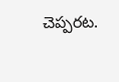చెప్పరట.